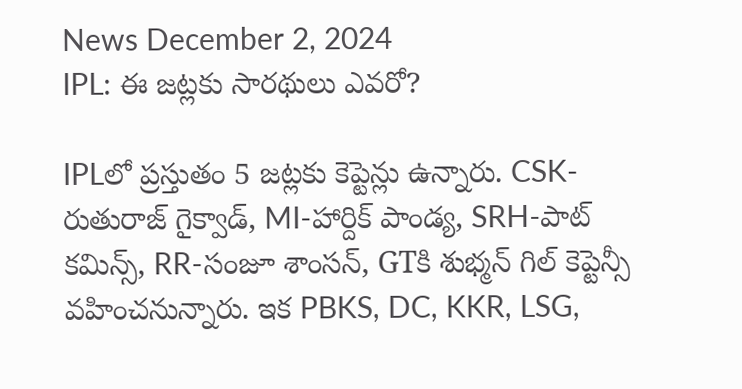News December 2, 2024
IPL: ఈ జట్లకు సారథులు ఎవరో?

IPLలో ప్రస్తుతం 5 జట్లకు కెప్టెన్లు ఉన్నారు. CSK-రుతురాజ్ గైక్వాడ్, MI-హార్దిక్ పాండ్య, SRH-పాట్ కమిన్స్, RR-సంజూ శాంసన్, GTకి శుభ్మన్ గిల్ కెప్టెన్సీ వహించనున్నారు. ఇక PBKS, DC, KKR, LSG,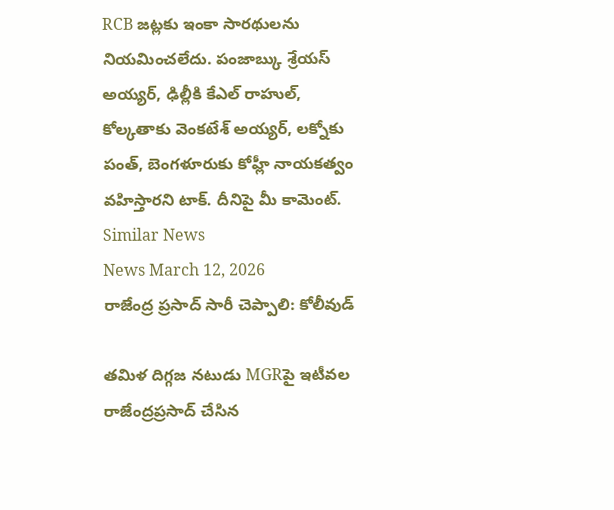RCB జట్లకు ఇంకా సారథులను నియమించలేదు. పంజాబ్కు శ్రేయస్ అయ్యర్, ఢిల్లీకి కేఎల్ రాహుల్, కోల్కతాకు వెంకటేశ్ అయ్యర్, లక్నోకు పంత్, బెంగళూరుకు కోహ్లీ నాయకత్వం వహిస్తారని టాక్. దీనిపై మీ కామెంట్.
Similar News
News March 12, 2026
రాజేంద్ర ప్రసాద్ సారీ చెప్పాలి: కోలీవుడ్

తమిళ దిగ్గజ నటుడు MGRపై ఇటీవల రాజేంద్రప్రసాద్ చేసిన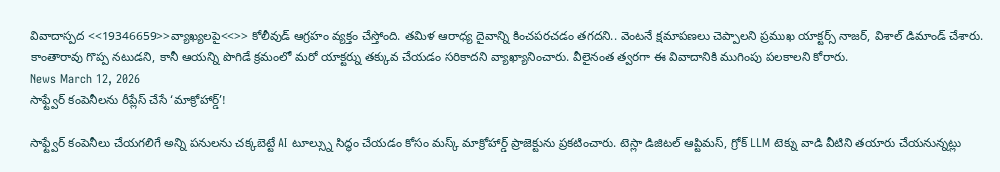వివాదాస్పద <<19346659>>వ్యాఖ్యలపై<<>> కోలీవుడ్ ఆగ్రహం వ్యక్తం చేస్తోంది. తమిళ ఆరాధ్య దైవాన్ని కించపరచడం తగదని.. వెంటనే క్షమాపణలు చెప్పాలని ప్రముఖ యాక్టర్స్ నాజర్, విశాల్ డిమాండ్ చేశారు. కాంతారావు గొప్ప నటుడని, కానీ ఆయన్ని పొగిడే క్రమంలో మరో యాక్టర్ను తక్కువ చేయడం సరికాదని వ్యాఖ్యానించారు. వీలైనంత త్వరగా ఈ వివాదానికి ముగింపు పలకాలని కోరారు.
News March 12, 2026
సాఫ్ట్వేర్ కంపెనీలను రీప్లేస్ చేసే ‘మాక్రోహార్డ్’!

సాఫ్ట్వేర్ కంపెనీలు చేయగలిగే అన్ని పనులను చక్కబెట్టే AI టూల్స్ను సిద్ధం చేయడం కోసం మస్క్ మాక్రోహార్డ్ ప్రాజెక్టును ప్రకటించారు. టెస్లా డిజిటల్ ఆప్టిమస్, గ్రోక్ LLM టెక్ను వాడి వీటిని తయారు చేయనున్నట్లు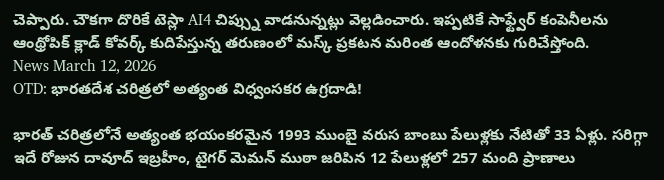చెప్పారు. చౌకగా దొరికే టెస్లా AI4 చిప్స్ను వాడనున్నట్లు వెల్లడించారు. ఇప్పటికే సాఫ్ట్వేర్ కంపెనీలను ఆంథ్రోపిక్ క్లాడ్ కోవర్క్ కుదిపేస్తున్న తరుణంలో మస్క్ ప్రకటన మరింత ఆందోళనకు గురిచేస్తోంది.
News March 12, 2026
OTD: భారతదేశ చరిత్రలో అత్యంత విధ్వంసకర ఉగ్రదాడి!

భారత్ చరిత్రలోనే అత్యంత భయంకరమైన 1993 ముంబై వరుస బాంబు పేలుళ్లకు నేటితో 33 ఏళ్లు. సరిగ్గా ఇదే రోజున దావూద్ ఇబ్రహీం, టైగర్ మెమన్ ముఠా జరిపిన 12 పేలుళ్లలో 257 మంది ప్రాణాలు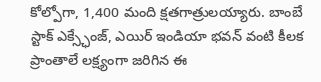కోల్పోగా, 1,400 మంది క్షతగాత్రులయ్యారు. బాంబే స్టాక్ ఎక్స్ఛేంజ్, ఎయిర్ ఇండియా భవన్ వంటి కీలక ప్రాంతాలే లక్ష్యంగా జరిగిన ఈ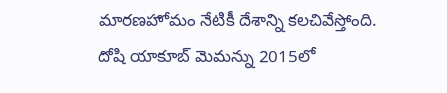మారణహోమం నేటికీ దేశాన్ని కలచివేస్తోంది. దోషి యాకూబ్ మెమన్ను 2015లో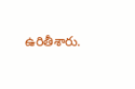ఉరితీశారు.